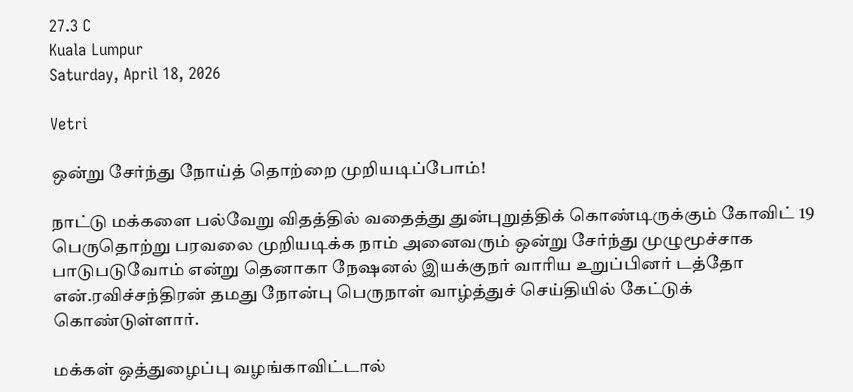27.3 C
Kuala Lumpur
Saturday, April 18, 2026

Vetri

ஒன்று சேர்ந்து நோய்த் தொற்றை முறியடிப்போம்!

நாட்டு மக்களை பல்வேறு விதத்தில் வதைத்து துன்புறுத்திக் கொண்டிருக்கும் கோவிட் 19 பெருதொற்று பரவலை முறியடிக்க நாம் அனைவரும் ஒன்று சேர்ந்து முழுமூச்சாக பாடுபடுவோம் என்று தெனாகா நேஷனல் இயக்குநர் வாரிய உறுப்பினர் டத்தோ என்.ரவிச்சந்திரன் தமது நோன்பு பெருநாள் வாழ்த்துச் செய்தியில் கேட்டுக் கொண்டுள்ளார்.

மக்கள் ஒத்துழைப்பு வழங்காவிட்டால்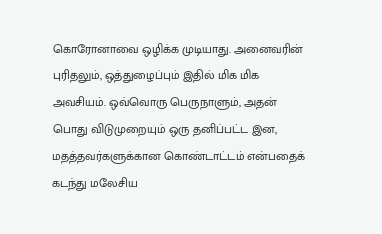கொரோனாவை ஒழிக்க முடியாது. அனைவரின் புரிதலும், ஒத்துழைப்பும் இதில் மிக மிக அவசியம். ஒவ்வொரு பெருநாளும், அதன் பொது விடுமுறையும் ஒரு தனிப்பட்ட இன, மதத்தவர்களுக்கான கொண்டாட்டம் என்பதைக் கடந்து மலேசிய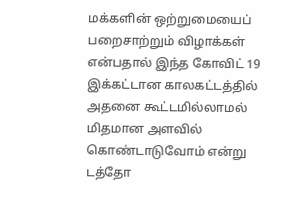மக்களின் ஒற்றுமையைப் பறைசாற்றும் விழாக்கள் என்பதால் இந்த கோவிட் 19 இக்கட்டான காலகட்டத்தில் அதனை கூட்டமில்லாமல் மிதமான அளவில் கொண்டாடுவோம் என்று டத்தோ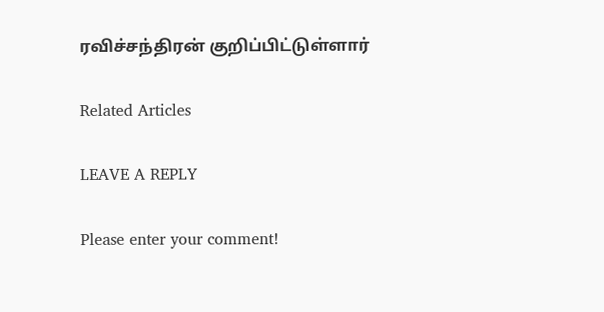ரவிச்சந்திரன் குறிப்பிட்டுள்ளார்

Related Articles

LEAVE A REPLY

Please enter your comment!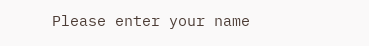Please enter your name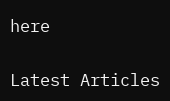here

Latest Articles